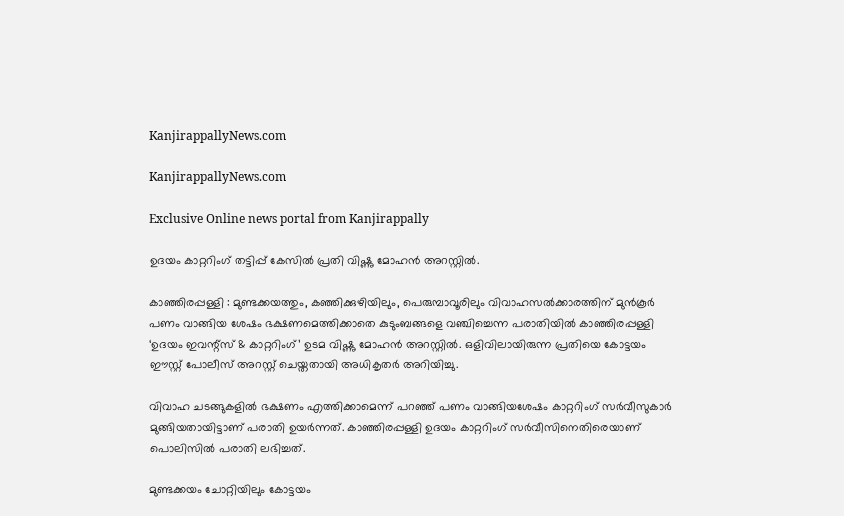KanjirappallyNews.com

KanjirappallyNews.com

Exclusive Online news portal from Kanjirappally

ഉദയം കാറ്ററിംഗ് തട്ടിപ്പ് കേസിൽ പ്രതി വിഷ്ണു മോഹൻ അറസ്റ്റിൽ.

കാഞ്ഞിരപ്പള്ളി : മുണ്ടക്കയത്തും, കഞ്ഞിക്കുഴിയിലും, പെരുമ്പാവൂരിലും വിവാഹസൽക്കാരത്തിന് മുൻകൂർ പണം വാങ്ങിയ ശേഷം ഭക്ഷണമെത്തിക്കാതെ കുടുംബങ്ങളെ വഞ്ചിച്ചെന്ന പരാതിയിൽ കാഞ്ഞിരപ്പള്ളി ‘ഉദയം ഇവന്റ്സ് & കാറ്ററിംഗ്’ ഉടമ വിഷ്ണു മോഹൻ അറസ്റ്റിൽ. ഒളിവിലായിരുന്ന പ്രതിയെ കോട്ടയം ഈസ്റ്റ് പോലീസ് അറസ്റ്റ് ചെയ്തതായി അധികൃതർ അറിയിച്ചു.

വിവാഹ ചടങ്ങുകളിൽ ഭക്ഷണം എത്തിക്കാമെന്ന് പറഞ്ഞ് പണം വാങ്ങിയശേഷം കാറ്ററിംഗ് സർവീസുകാർ മുങ്ങിയതായിട്ടാണ് പരാതി ഉയർന്നത്. കാഞ്ഞിരപ്പള്ളി ഉദയം കാറ്ററിംഗ് സർവീസിനെതിരെയാണ് പൊലിസിൽ പരാതി ലഭിച്ചത്.

മുണ്ടക്കയം ചോറ്റിയിലും കോട്ടയം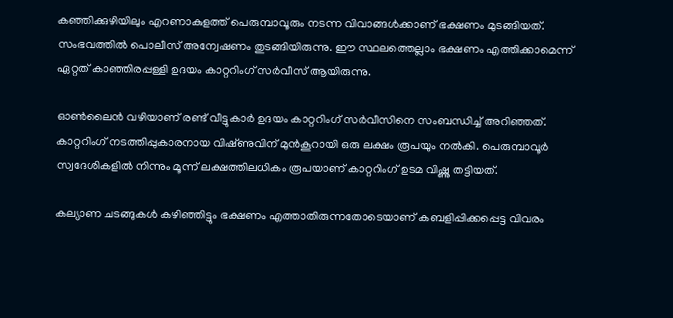കഞ്ഞിക്കുഴിയിലും എറണാകുളത്ത് പെരുമ്പാവൂരും നടന്ന വിവാങ്ങൾക്കാണ് ഭക്ഷണം മുടങ്ങിയത്. സംഭവത്തിൽ പൊലീസ് അന്വേഷണം തുടങ്ങിയിരുന്നു. ഈ സ്ഥലത്തെല്ലാം ഭക്ഷണം എത്തിക്കാമെന്ന് ഏറ്റത് കാഞ്ഞിരപ്പള്ളി ഉദയം കാറ്ററിംഗ് സർവീസ് ആയിരുന്നു.

ഓൺലൈൻ വഴിയാണ് രണ്ട് വീട്ടുകാർ ഉദയം കാറ്ററിംഗ് സർവീസിനെ സംബന്ധിച്ച് അറിഞ്ഞത്. കാറ്ററിംഗ് നടത്തിപ്പുകാരനായ വിഷ്‌ണുവിന് മുൻകൂറായി ഒരു ലക്ഷം രൂപയും നൽകി. പെരുമ്പാവൂർ സ്വദേശികളിൽ നിന്നും മൂന്ന് ലക്ഷത്തിലധികം രൂപയാണ് കാറ്ററിംഗ് ഉടമ വിഷ്ണു തട്ടിയത്.

കല്യാണ ചടങ്ങുകൾ കഴിഞ്ഞിട്ടും ഭക്ഷണം എത്താതിരുന്നതോടെയാണ് കബളിപ്പിക്കപ്പെട്ട വിവരം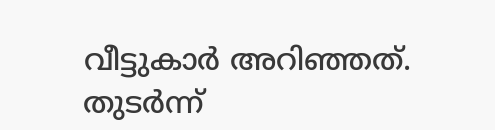വീട്ടുകാർ അറിഞ്ഞത്. തുടർന്ന്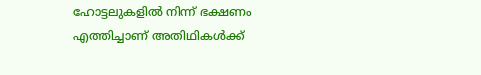ഹോട്ടലുകളിൽ നിന്ന് ഭക്ഷണം എത്തിച്ചാണ് അതിഥികൾക്ക്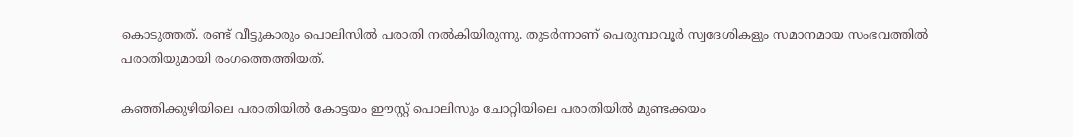കൊടുത്തത്. രണ്ട് വീട്ടുകാരും പൊലിസിൽ പരാതി നൽകിയിരുന്നു. തുടർന്നാണ് പെരുമ്പാവൂർ സ്വദേശികളും സമാനമായ സംഭവത്തിൽ പരാതിയുമായി രംഗത്തെത്തിയത്.

കഞ്ഞിക്കുഴിയിലെ പരാതിയിൽ കോട്ടയം ഈസ്റ്റ് പൊലിസും ചോറ്റിയിലെ പരാതിയിൽ മുണ്ടക്കയം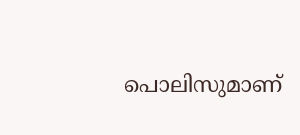പൊലിസുമാണ്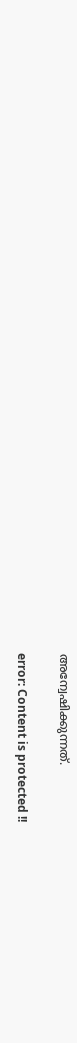അന്വേഷിക്കുന്നത്.

error: Content is protected !!